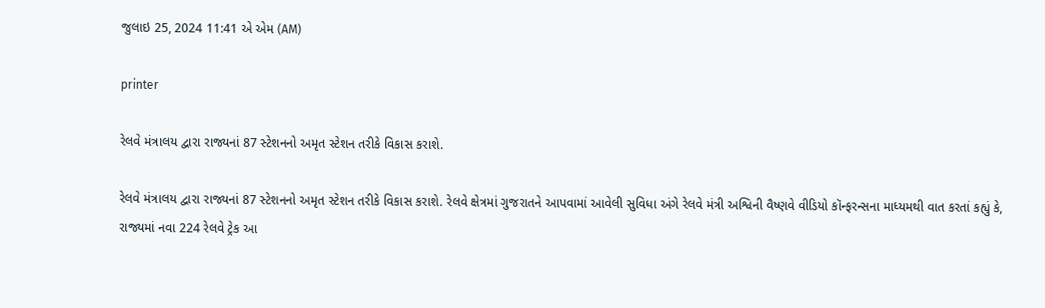જુલાઇ 25, 2024 11:41 એ એમ (AM)

printer

રેલવે મંત્રાલય દ્વારા રાજ્યનાં 87 સ્ટેશનનો અમૃત સ્ટેશન તરીકે વિકાસ કરાશે.

રેલવે મંત્રાલય દ્વારા રાજ્યનાં 87 સ્ટેશનનો અમૃત સ્ટેશન તરીકે વિકાસ કરાશે. રેલવે ક્ષેત્રમાં ગુજરાતને આપવામાં આવેલી સુવિધા અંગે રેલવે મંત્રી અશ્વિની વૈષ્ણવે વીડિયો કૉન્ફરન્સના માધ્યમથી વાત કરતાં કહ્યું કે, રાજ્યમાં નવા 224 રેલવે ટ્રેક આ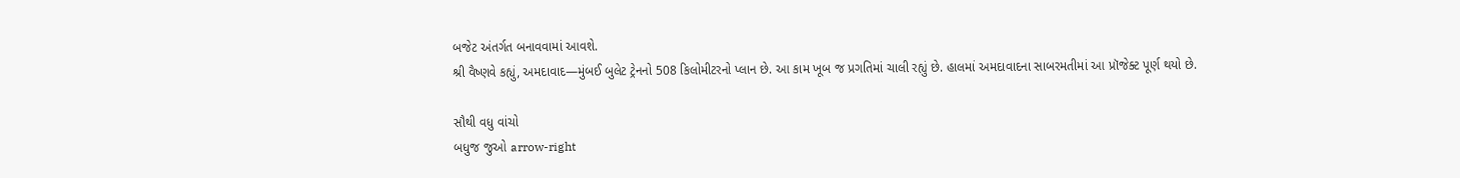બજેટ અંતર્ગત બનાવવામાં આવશે.
શ્રી વૈષ્ણવે કહ્યું, અમદાવાદ—મુંબઈ બુલેટ ટ્રેનનો 508 કિલોમીટરનો પ્લાન છે. આ કામ ખૂબ જ પ્રગતિમાં ચાલી રહ્યું છે. હાલમાં અમદાવાદના સાબરમતીમાં આ પ્રૉજેક્ટ પૂર્ણ થયો છે.

સૌથી વધુ વાંચો
બધુજ જુઓ arrow-right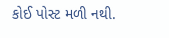કોઈ પોસ્ટ મળી નથી.